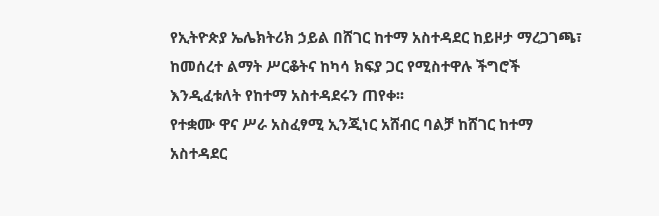የኢትዮጵያ ኤሌክትሪክ ኃይል በሸገር ከተማ አስተዳደር ከይዞታ ማረጋገጫ፣ ከመሰረተ ልማት ሥርቆትና ከካሳ ክፍያ ጋር የሚስተዋሉ ችግሮች እንዲፈቱለት የከተማ አስተዳደሩን ጠየቀ፡፡
የተቋሙ ዋና ሥራ አስፈፃሚ ኢንጂነር አሸብር ባልቻ ከሸገር ከተማ አስተዳደር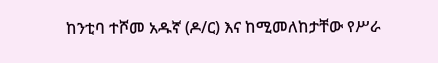ከንቲባ ተሾመ አዱኛ (ዶ/ር) እና ከሚመለከታቸው የሥራ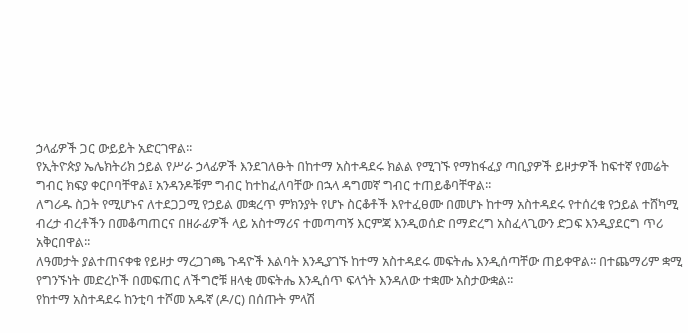ኃላፊዎች ጋር ውይይት አድርገዋል፡፡
የኢትዮጵያ ኤሌክትሪክ ኃይል የሥራ ኃላፊዎች እንደገለፁት በከተማ አስተዳደሩ ክልል የሚገኙ የማከፋፈያ ጣቢያዎች ይዞታዎች ከፍተኛ የመሬት ግብር ክፍያ ቀርቦባቸዋል፤ አንዳንዶቹም ግብር ከተከፈለባቸው በኋላ ዳግመኛ ግብር ተጠይቆባቸዋል፡፡
ለግሪዱ ስጋት የሚሆኑና ለተደጋጋሚ የኃይል መቋረጥ ምክንያት የሆኑ ስርቆቶች እየተፈፀሙ በመሆኑ ከተማ አስተዳደሩ የተሰረቁ የኃይል ተሸካሚ ብረታ ብረቶችን በመቆጣጠርና በዘራፊዎች ላይ አስተማሪና ተመጣጣኝ እርምጃ እንዲወሰድ በማድረግ አስፈላጊውን ድጋፍ እንዲያደርግ ጥሪ አቅርበዋል፡፡
ለዓመታት ያልተጠናቀቁ የይዞታ ማረጋገጫ ጉዳዮች እልባት እንዲያገኙ ከተማ አስተዳደሩ መፍትሔ እንዲሰጣቸው ጠይቀዋል፡፡ በተጨማሪም ቋሚ የግንኙነት መድረኮች በመፍጠር ለችግሮቹ ዘላቂ መፍትሔ እንዲሰጥ ፍላጎት እንዳለው ተቋሙ አስታውቋል፡፡
የከተማ አስተዳደሩ ከንቲባ ተሾመ አዱኛ (ዶ/ር) በሰጡት ምላሽ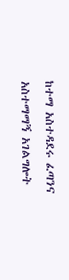ከተማ አስተዳደሩ ፈጣንና አስተማማኝ አገልግሎት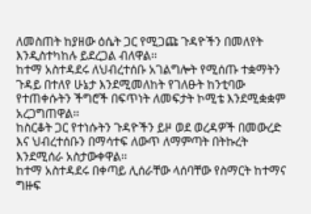ለመስጠት ከያዘው ዕሴት ጋር የሚጋጩ ጉዳዮችን በመለየት እንዲስተካከሉ ይደረጋል ብለዋል፡፡
ከተማ አስተዳደሩ ለህብረተሰቡ አገልግሎት የሚሰጡ ተቋማትን ጉዳይ በተለየ ሁኔታ እንደሚመለከት የገለፁት ከንቲባው የተጠቀሱትን ችግሮች በፍጥነት ለመፍታት ኮሚቴ እንደሚቋቋም አረጋግጠዋል፡፡
ከስርቆት ጋር የተነሱትን ጉዳዮችን ይዞ ወደ ወረዳዎች በመውረድ እና ህብረተሰቡን በማሳተፍ ለውጥ ለማምጣት በትኩረት እንደሚሰራ አስታውቀዋል፡፡
ከተማ አስተዳደሩ በቀጣይ ሊሰራቸው ላሰባቸው የስማርት ከተማና ግዙፍ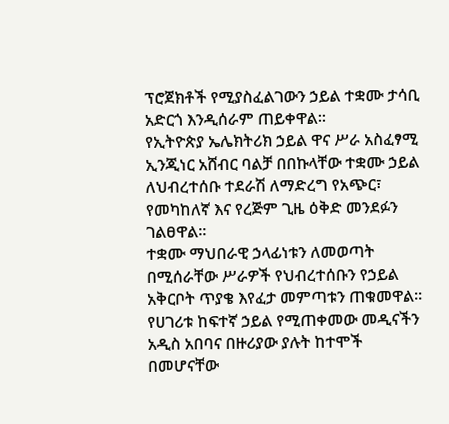ፕሮጀክቶች የሚያስፈልገውን ኃይል ተቋሙ ታሳቢ አድርጎ እንዲሰራም ጠይቀዋል፡፡
የኢትዮጵያ ኤሌክትሪክ ኃይል ዋና ሥራ አስፈፃሚ ኢንጂነር አሸብር ባልቻ በበኩላቸው ተቋሙ ኃይል ለህብረተሰቡ ተደራሽ ለማድረግ የአጭር፣ የመካከለኛ እና የረጅም ጊዜ ዕቅድ መንደፉን ገልፀዋል፡፡
ተቋሙ ማህበራዊ ኃላፊነቱን ለመወጣት በሚሰራቸው ሥራዎች የህብረተሰቡን የኃይል አቅርቦት ጥያቄ እየፈታ መምጣቱን ጠቁመዋል፡፡
የሀገሪቱ ከፍተኛ ኃይል የሚጠቀመው መዲናችን አዲስ አበባና በዙሪያው ያሉት ከተሞች በመሆናቸው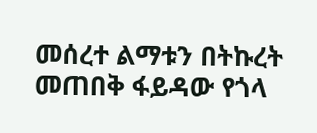መሰረተ ልማቱን በትኩረት መጠበቅ ፋይዳው የጎላ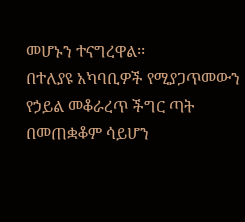መሆኑን ተናግረዋል፡፡
በተለያዩ አካባቢዎች የሚያጋጥመውን የኃይል መቆራረጥ ችግር ጣት በመጠቋቆም ሳይሆን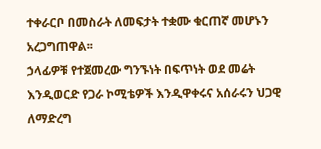ተቀራርቦ በመስራት ለመፍታት ተቋሙ ቁርጠኛ መሆኑን አረጋግጠዋል፡፡
ኃላፊዎቹ የተጀመረው ግንኙነት በፍጥነት ወደ መሬት እንዲወርድ የጋራ ኮሚቴዎች እንዲዋቀሩና አሰራሩን ህጋዊ ለማድረግ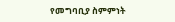የመግባቢያ ስምምነት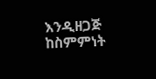እንዲዘጋጅ ከስምምነት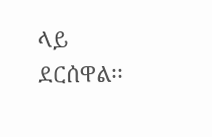ላይ ደርሰዋል፡፡